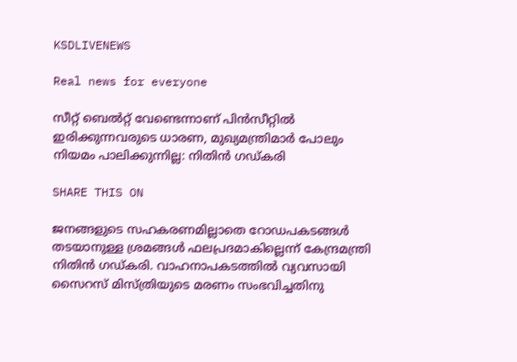KSDLIVENEWS

Real news for everyone

സീറ്റ് ബെല്‍റ്റ് വേണ്ടെന്നാണ് പിന്‍സീറ്റില്‍ ഇരിക്കുന്നവരുടെ ധാരണ, മുഖ്യമന്ത്രിമാര്‍ പോലും നിയമം പാലിക്കുന്നില്ല: നിതിന്‍ ഗഡ്കരി

SHARE THIS ON

ജനങ്ങളുടെ സഹകരണമില്ലാതെ റോഡപകടങ്ങള്‍ തടയാനുള്ള ശ്രമങ്ങള്‍ ഫലപ്രദമാകില്ലെന്ന് കേന്ദ്രമന്ത്രി നിതിന്‍ ഗഡ്കരി. വാഹനാപകടത്തില്‍ വ്യവസായി സൈറസ് മിസ്ത്രിയുടെ മരണം സംഭവിച്ചതിനു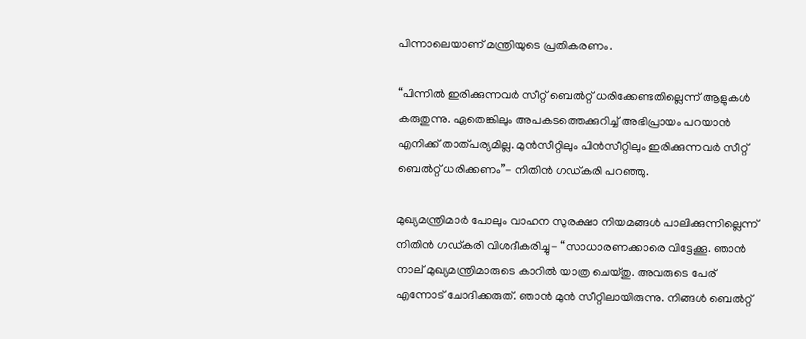പിന്നാലെയാണ് മന്ത്രിയുടെ പ്രതികരണം.

“പിന്നില്‍ ഇരിക്കുന്നവര്‍ സീറ്റ് ബെല്‍റ്റ് ധരിക്കേണ്ടതില്ലെന്ന് ആളുകള്‍ കരുതുന്നു. ഏതെങ്കിലും അപകടത്തെക്കുറിച്ച്‌ അഭിപ്രായം പറയാന്‍ എനിക്ക് താത്പര്യമില്ല. മുന്‍സീറ്റിലും പിന്‍സീറ്റിലും ഇരിക്കുന്നവര്‍ സീറ്റ് ബെല്‍റ്റ് ധരിക്കണം”- നിതിന്‍ ഗഡ്കരി പറഞ്ഞു.

മുഖ്യമന്ത്രിമാര്‍ പോലും വാഹന സുരക്ഷാ നിയമങ്ങള്‍ പാലിക്കുന്നില്ലെന്ന് നിതിന്‍ ഗഡ്കരി വിശദീകരിച്ചു- “സാധാരണക്കാരെ വിട്ടേക്കൂ. ഞാന്‍ നാല് മുഖ്യമന്ത്രിമാരുടെ കാറില്‍ യാത്ര ചെയ്തു. അവരുടെ പേര് എന്നോട് ചോദിക്കരുത്. ഞാന്‍ മുന്‍ സീറ്റിലായിരുന്നു. നിങ്ങള്‍ ബെല്‍റ്റ്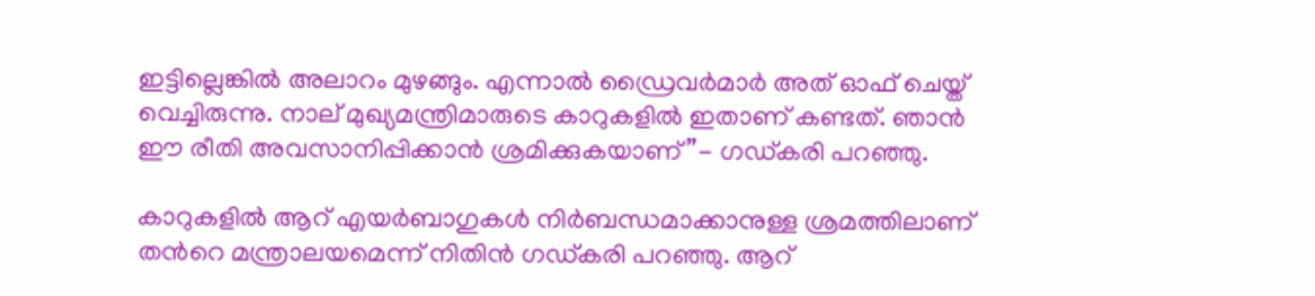ഇട്ടില്ലെങ്കില്‍ അലാറം മുഴങ്ങും. എന്നാല്‍ ഡ്രൈവര്‍മാര്‍ അത് ഓഫ് ചെയ്ത് വെച്ചിരുന്നു. നാല് മുഖ്യമന്ത്രിമാരുടെ കാറുകളില്‍ ഇതാണ് കണ്ടത്. ഞാന്‍ ഈ രീതി അവസാനിപ്പിക്കാന്‍ ശ്രമിക്കുകയാണ്”- ഗഡ്കരി പറഞ്ഞു.

കാറുകളില്‍ ആറ് എയര്‍ബാഗുകള്‍ നിര്‍ബന്ധമാക്കാനുള്ള ശ്രമത്തിലാണ് തന്‍റെ മന്ത്രാലയമെന്ന് നിതിന്‍ ഗഡ്കരി പറഞ്ഞു. ആറ്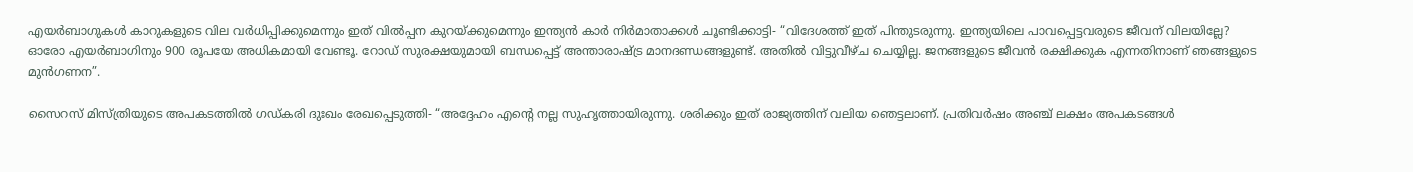എയര്‍ബാഗുകള്‍ കാറുകളുടെ വില വര്‍ധിപ്പിക്കുമെന്നും ഇത് വില്‍പ്പന കുറയ്ക്കുമെന്നും ഇന്ത്യന്‍ കാര്‍ നിര്‍മാതാക്കള്‍ ചൂണ്ടിക്കാട്ടി- “വിദേശത്ത് ഇത് പിന്തുടരുന്നു. ഇന്ത്യയിലെ പാവപ്പെട്ടവരുടെ ജീവന് വിലയില്ലേ? ഓരോ എയര്‍ബാഗിനും 900 രൂപയേ അധികമായി വേണ്ടൂ. റോഡ് സുരക്ഷയുമായി ബന്ധപ്പെട്ട് അന്താരാഷ്ട്ര മാനദണ്ഡങ്ങളുണ്ട്. അതില്‍ വിട്ടുവീഴ്ച ചെയ്യില്ല. ജനങ്ങളുടെ ജീവന്‍ രക്ഷിക്കുക എന്നതിനാണ് ഞങ്ങളുടെ മുന്‍ഗണന”.

സൈറസ് മിസ്ത്രിയുടെ അപകടത്തില്‍ ഗഡ്കരി ദുഃഖം രേഖപ്പെടുത്തി- “അദ്ദേഹം എന്റെ നല്ല സുഹൃത്തായിരുന്നു. ശരിക്കും ഇത് രാജ്യത്തിന് വലിയ ഞെട്ടലാണ്. പ്രതിവര്‍ഷം അഞ്ച് ലക്ഷം അപകടങ്ങള്‍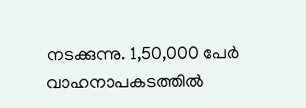നടക്കുന്നു. 1,50,000 പേര്‍ വാഹനാപകടത്തില്‍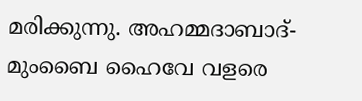മരിക്കുന്നു. അഹമ്മദാബാദ്-മുംബൈ ഹൈവേ വളരെ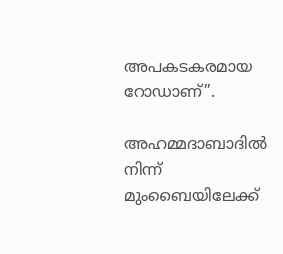അപകടകരമായ റോഡാണ്”.

അഹമ്മദാബാദില്‍ നിന്ന് മുംബൈയിലേക്ക്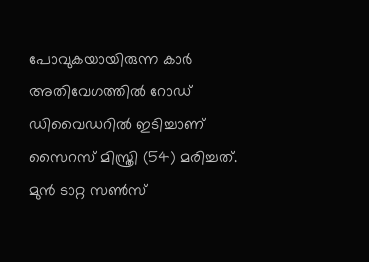പോവുകയായിരുന്ന കാര്‍ അതിവേഗത്തില്‍ റോഡ് ഡിവൈഡറില്‍ ഇടിച്ചാണ് സൈറസ് മിസ്ത്രി (54) മരിച്ചത്. മുന്‍ ടാറ്റ സണ്‍സ്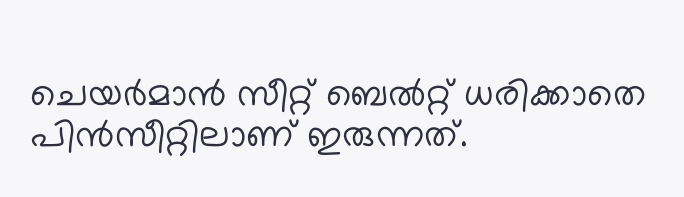ചെയര്‍മാന്‍ സീറ്റ് ബെല്‍റ്റ് ധരിക്കാതെ പിന്‍സീറ്റിലാണ് ഇരുന്നത്.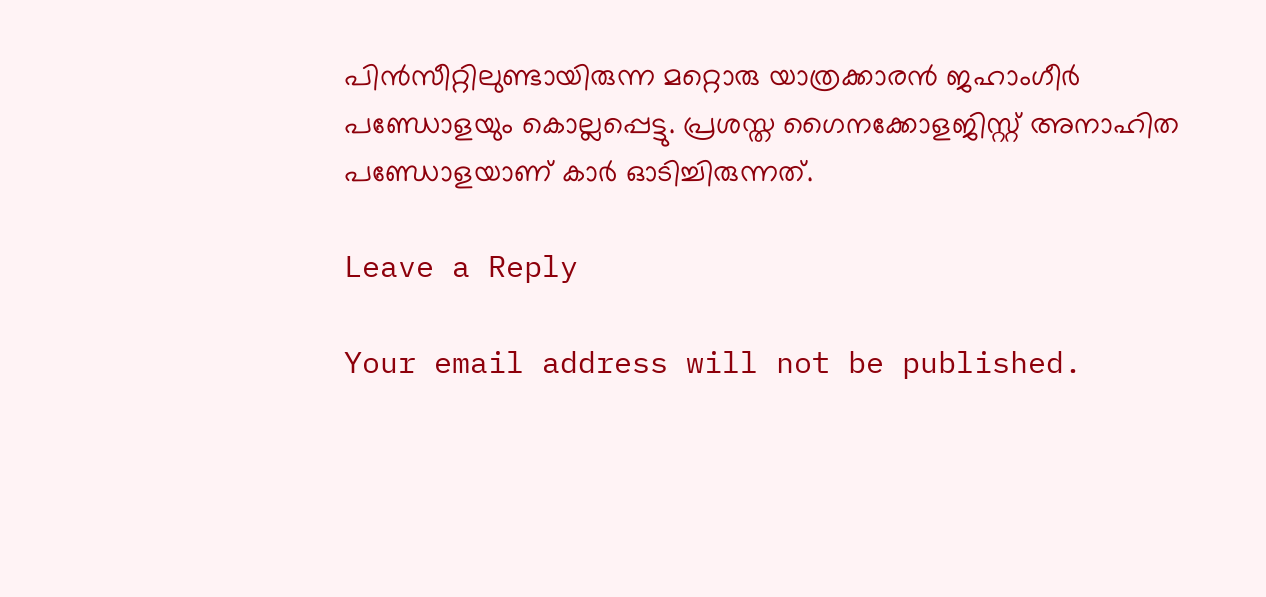പിന്‍സീറ്റിലുണ്ടായിരുന്ന മറ്റൊരു യാത്രക്കാരന്‍ ജഹാംഗീര്‍ പണ്ഡോളയും കൊല്ലപ്പെട്ടു. പ്രശസ്ത ഗൈനക്കോളജിസ്റ്റ് അനാഹിത പണ്ഡോളയാണ് കാര്‍ ഓടിച്ചിരുന്നത്.

Leave a Reply

Your email address will not be published.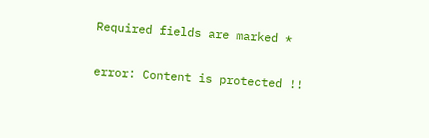Required fields are marked *

error: Content is protected !!